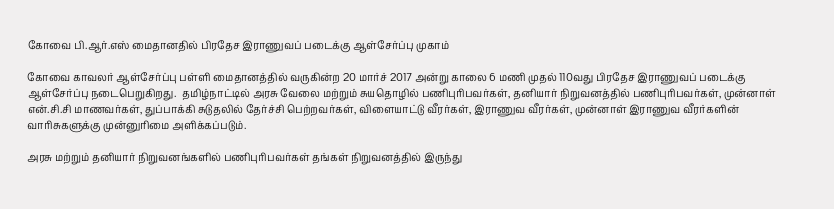கோவை பி.ஆர்.எஸ் மைதானதில் பிரதேச இராணுவப் படைக்கு ஆள்சேர்ப்பு முகாம்

கோவை காவலர் ஆள்சேர்ப்பு பள்ளி மைதானத்தில் வருகின்ற 20 மார்ச் 2017 அன்று காலை 6 மணி முதல் 110வது பிரதேச இராணுவப் படைக்கு ஆள்சேர்ப்பு நடைபெறுகிறது.  தமிழ்நாட்டில் அரசு வேலை மற்றும் சுயதொழில் பணிபுரிபவர்கள், தனியார் நிறுவனத்தில் பணிபுரிபவர்கள், முன்னாள் என்.சி.சி மாணவர்கள், துப்பாக்கி சுடுதலில் தேர்ச்சி பெற்றவர்கள், விளையாட்டு வீரர்கள், இராணுவ வீரர்கள், முன்னாள் இராணுவ வீரர்களின் வாரிசுகளுக்கு முன்னுரிமை அளிக்கப்படும்.

அரசு மற்றும் தனியார் நிறுவனங்களில் பணிபுரிபவர்கள் தங்கள் நிறுவனத்தில் இருந்து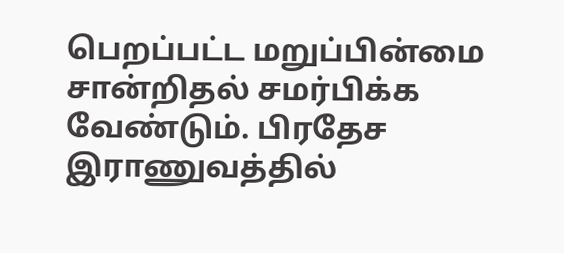பெறப்பட்ட மறுப்பின்மை சான்றிதல் சமர்பிக்க வேண்டும். பிரதேச இராணுவத்தில்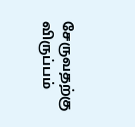சேருவதற்கு விருப்பம்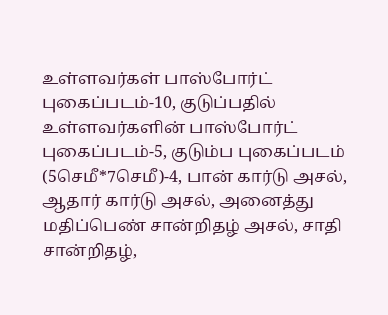உள்ளவர்கள் பாஸ்போர்ட் புகைப்படம்-10, குடுப்பதில் உள்ளவர்களின் பாஸ்போர்ட் புகைப்படம்-5, குடும்ப புகைப்படம் (5செமீ*7செமீ)-4, பான் கார்டு அசல், ஆதார் கார்டு அசல், அனைத்து மதிப்பெண் சான்றிதழ் அசல், சாதி சான்றிதழ்,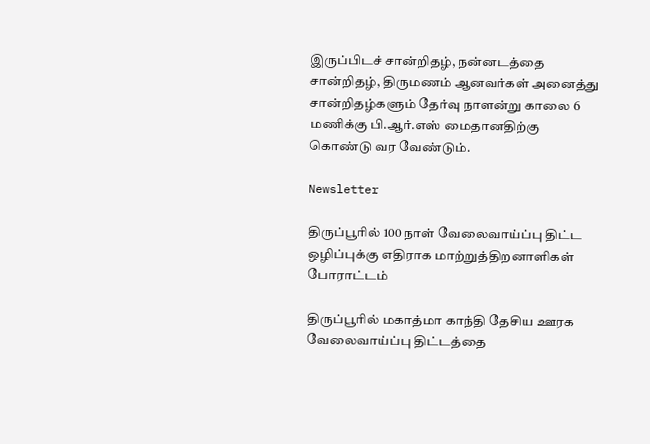இருப்பிடச் சான்றிதழ், நன்னடத்தை சான்றிதழ், திருமணம் ஆனவர்கள் அனைத்து சான்றிதழ்களும் தேர்வு நாளன்று காலை 6 மணிக்கு பி.ஆர்.எஸ் மைதானதிற்கு கொண்டு வர வேண்டும்.

Newsletter

திருப்பூரில் 100 நாள் வேலைவாய்ப்பு திட்ட ஒழிப்புக்கு எதிராக மாற்றுத்திறனாளிகள் போராட்டம்

திருப்பூரில் மகாத்மா காந்தி தேசிய ஊரக வேலைவாய்ப்பு திட்டத்தை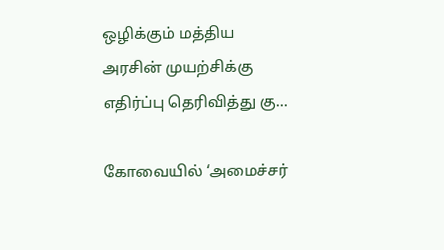ஒழிக்கும் மத்திய அரசின் முயற்சிக்கு எதிர்ப்பு தெரிவித்து கு...

கோவையில் ‘அமைச்சர்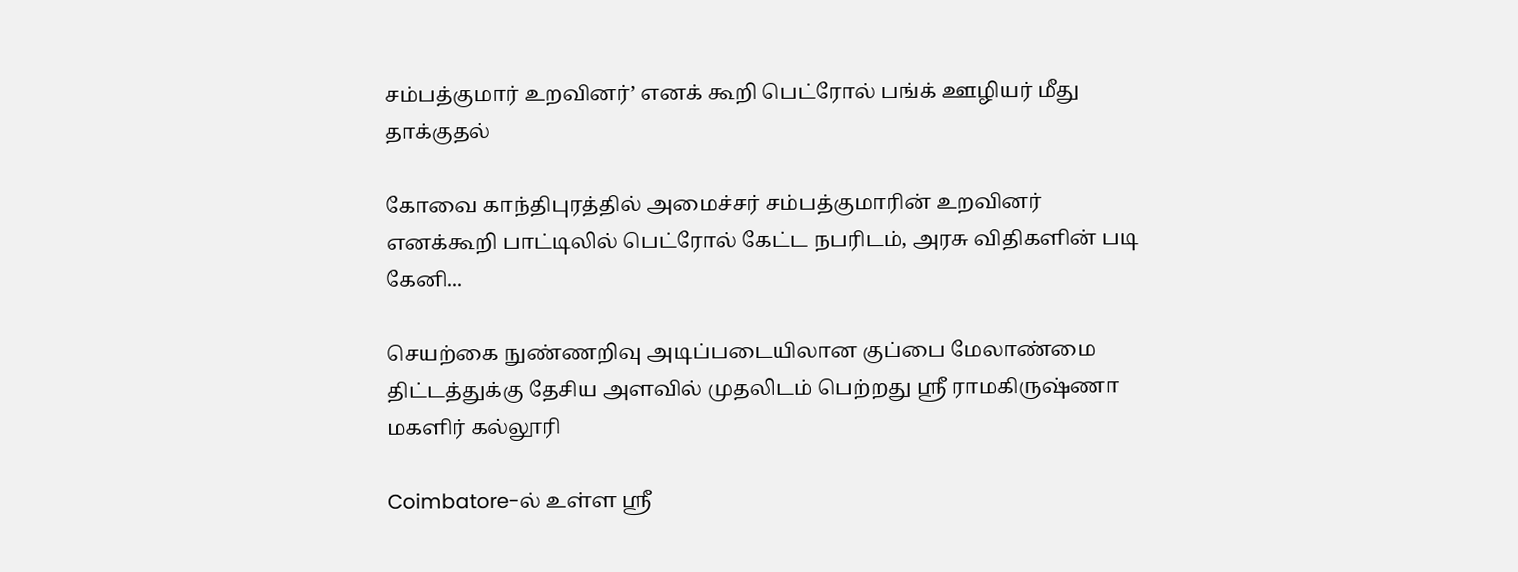சம்பத்குமார் உறவினர்’ எனக் கூறி பெட்ரோல் பங்க் ஊழியர் மீது தாக்குதல்

கோவை காந்திபுரத்தில் அமைச்சர் சம்பத்குமாரின் உறவினர் எனக்கூறி பாட்டிலில் பெட்ரோல் கேட்ட நபரிடம், அரசு விதிகளின் படி கேனி...

செயற்கை நுண்ணறிவு அடிப்படையிலான குப்பை மேலாண்மை திட்டத்துக்கு தேசிய அளவில் முதலிடம் பெற்றது ஶ்ரீ ராமகிருஷ்ணா மகளிர் கல்லூரி

Coimbatore-ல் உள்ள ஶ்ரீ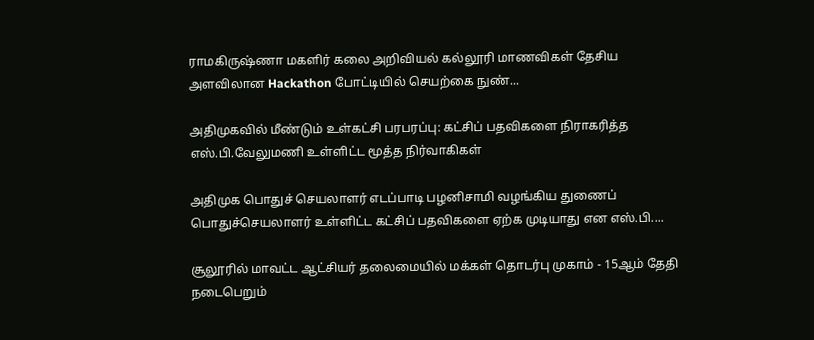ராமகிருஷ்ணா மகளிர் கலை அறிவியல் கல்லூரி மாணவிகள் தேசிய அளவிலான Hackathon போட்டியில் செயற்கை நுண்...

அதிமுகவில் மீண்டும் உள்கட்சி பரபரப்பு: கட்சிப் பதவிகளை நிராகரித்த எஸ்.பி.வேலுமணி உள்ளிட்ட மூத்த நிர்வாகிகள்

அதிமுக பொதுச் செயலாளர் எடப்பாடி பழனிசாமி வழங்கிய துணைப் பொதுச்செயலாளர் உள்ளிட்ட கட்சிப் பதவிகளை ஏற்க முடியாது என எஸ்.பி....

சூலூரில் மாவட்ட ஆட்சியர் தலைமையில் மக்கள் தொடர்பு முகாம் - 15ஆம் தேதி நடைபெறும்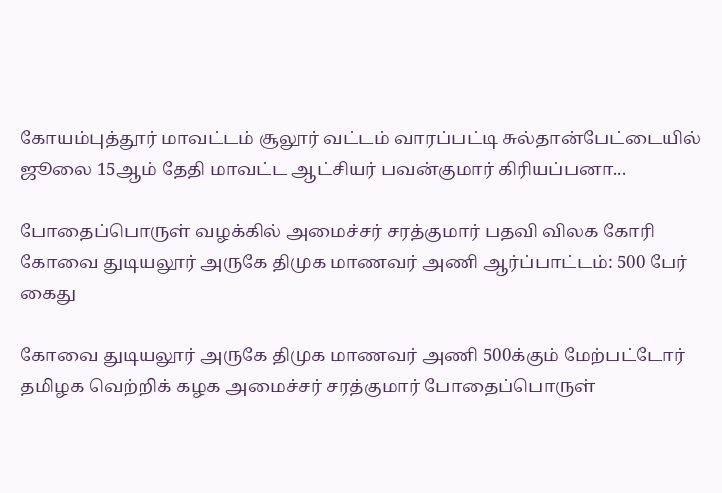கோயம்புத்தூர் மாவட்டம் சூலூர் வட்டம் வாரப்பட்டி சுல்தான்பேட்டையில் ஜூலை 15ஆம் தேதி மாவட்ட ஆட்சியர் பவன்குமார் கிரியப்பனா...

போதைப்பொருள் வழக்கில் அமைச்சர் சரத்குமார் பதவி விலக கோரி கோவை துடியலூர் அருகே திமுக மாணவர் அணி ஆர்ப்பாட்டம்: 500 பேர் கைது

கோவை துடியலூர் அருகே திமுக மாணவர் அணி 500க்கும் மேற்பட்டோர் தமிழக வெற்றிக் கழக அமைச்சர் சரத்குமார் போதைப்பொருள்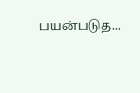பயன்படுத...